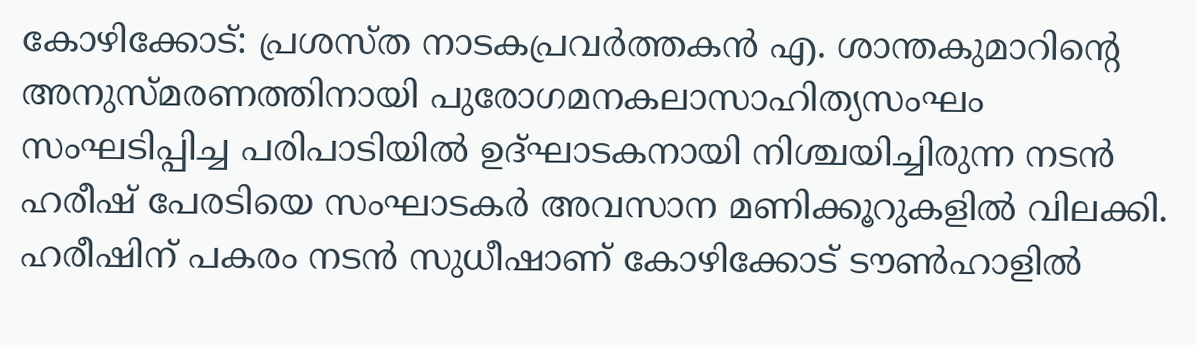കോഴിക്കോട്: പ്രശസ്ത നാടകപ്രവര്‍ത്തകന്‍ എ. ശാന്തകുമാറിന്റെ അനുസ്മരണത്തിനായി പുരോഗമനകലാസാഹിത്യസംഘം സംഘടിപ്പിച്ച പരിപാടിയില്‍ ഉദ്ഘാടകനായി നിശ്ചയിച്ചിരുന്ന നടന്‍ ഹരീഷ് പേരടിയെ സംഘാടകര്‍ അവസാന മണിക്കൂറുകളില്‍ വിലക്കി. ഹരീഷിന് പകരം നടന്‍ സുധീഷാണ് കോഴിക്കോട് ടൗണ്‍ഹാളില്‍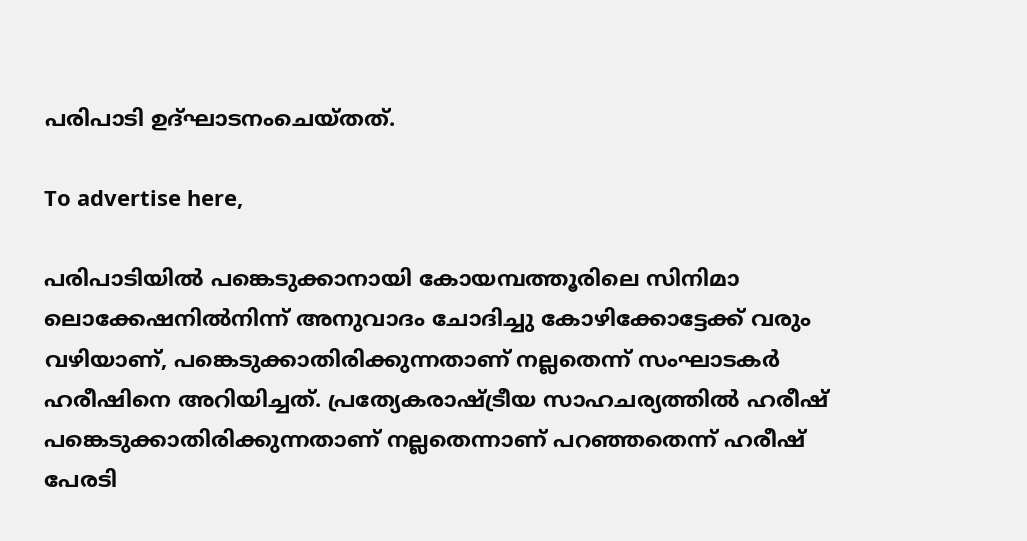പരിപാടി ഉദ്ഘാടനംചെയ്തത്.

To advertise here,

പരിപാടിയില്‍ പങ്കെടുക്കാനായി കോയമ്പത്തൂരിലെ സിനിമാ ലൊക്കേഷനില്‍നിന്ന് അനുവാദം ചോദിച്ചു കോഴിക്കോട്ടേക്ക് വരും വഴിയാണ്, പങ്കെടുക്കാതിരിക്കുന്നതാണ് നല്ലതെന്ന് സംഘാടകര്‍ ഹരീഷിനെ അറിയിച്ചത്. പ്രത്യേകരാഷ്ട്രീയ സാഹചര്യത്തില്‍ ഹരീഷ് പങ്കെടുക്കാതിരിക്കുന്നതാണ് നല്ലതെന്നാണ് പറഞ്ഞതെന്ന് ഹരീഷ് പേരടി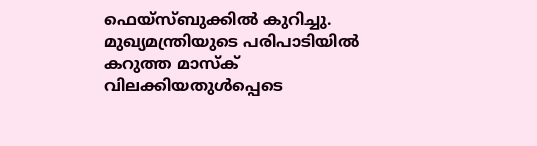ഫെയ്‌സ്ബുക്കില്‍ കുറിച്ചു. മുഖ്യമന്ത്രിയുടെ പരിപാടിയില്‍ കറുത്ത മാസ്‌ക് വിലക്കിയതുള്‍പ്പെടെ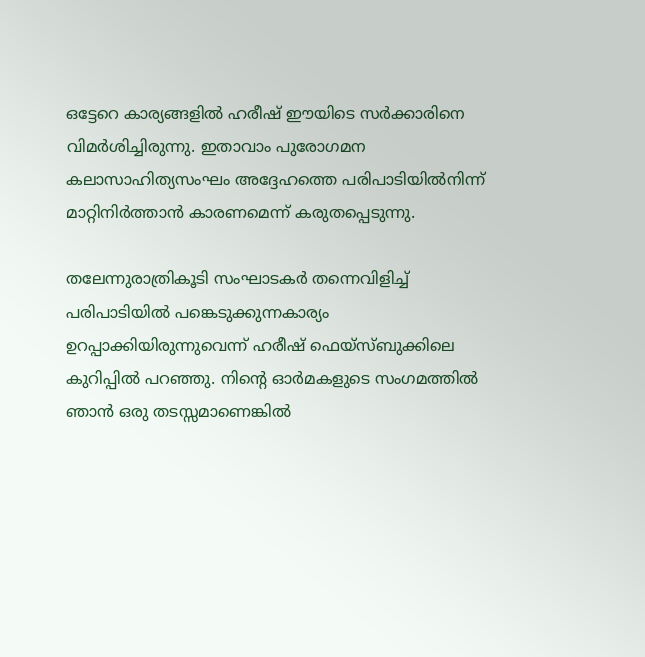ഒട്ടേറെ കാര്യങ്ങളില്‍ ഹരീഷ് ഈയിടെ സര്‍ക്കാരിനെ വിമര്‍ശിച്ചിരുന്നു. ഇതാവാം പുരോഗമന കലാസാഹിത്യസംഘം അദ്ദേഹത്തെ പരിപാടിയില്‍നിന്ന് മാറ്റിനിര്‍ത്താന്‍ കാരണമെന്ന് കരുതപ്പെടുന്നു.

തലേന്നുരാത്രികൂടി സംഘാടകര്‍ തന്നെവിളിച്ച് പരിപാടിയില്‍ പങ്കെടുക്കുന്നകാര്യം ഉറപ്പാക്കിയിരുന്നുവെന്ന് ഹരീഷ് ഫെയ്‌സ്ബുക്കിലെ കുറിപ്പില്‍ പറഞ്ഞു. നിന്റെ ഓര്‍മകളുടെ സംഗമത്തില്‍ ഞാന്‍ ഒരു തടസ്സമാണെങ്കില്‍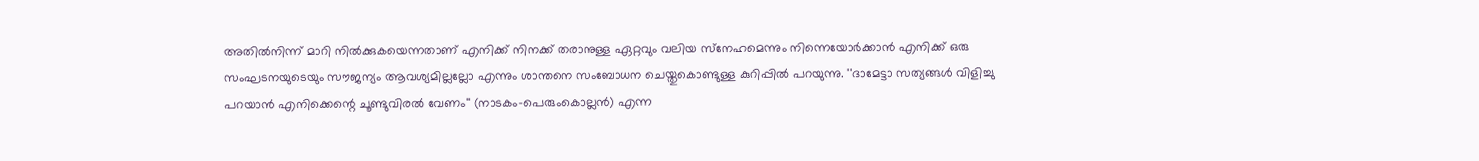അതില്‍നിന്ന് മാറി നില്‍ക്കുകയെന്നതാണ് എനിക്ക് നിനക്ക് തരാനുള്ള ഏറ്റവും വലിയ സ്‌നേഹമെന്നും നിന്നെയോര്‍ക്കാന്‍ എനിക്ക് ഒരു സംഘടനയുടെയും സൗജന്യം ആവശ്യമില്ലല്ലോ എന്നും ശാന്തനെ സംബോധന ചെയ്തുകൊണ്ടുള്ള കുറിപ്പില്‍ പറയുന്നു. ''ദാമേട്ടാ സത്യങ്ങള്‍ വിളിച്ചു പറയാന്‍ എനിക്കെന്റെ ചൂണ്ടുവിരല്‍ വേണം'' (നാടകം-പെരുംകൊല്ലന്‍) എന്ന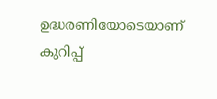ഉദ്ധരണിയോടെയാണ് കുറിപ്പ്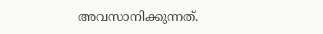അവസാനിക്കുന്നത്.